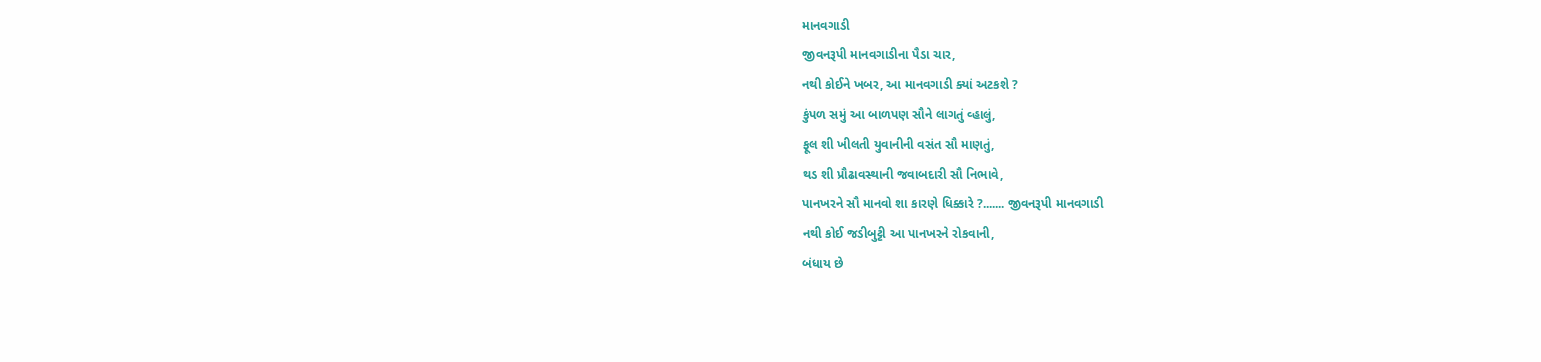માનવગાડી
જીવનરૂપી માનવગાડીના પૈડા ચાર,
નથી કોઈને ખબર, આ માનવગાડી ક્યાં અટકશે ?
કુંપળ સમું આ બાળપણ સૌને લાગતું વ્હાલું,
ફૂલ શી ખીલતી યુવાનીની વસંત સૌ માણતું,
થડ શી પ્રૌઢાવસ્થાની જવાબદારી સૌ નિભાવે,
પાનખરને સૌ માનવો શા કારણે ધિક્કારે ?....... જીવનરૂપી માનવગાડી
નથી કોઈ જડીબુટ્ટી આ પાનખરને રોકવાની,
બંધાય છે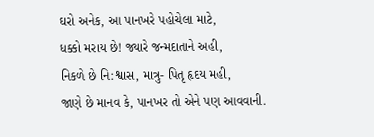ઘરો અનેક, આ પાનખરે પહોચેલા માટે,
ધક્કો મરાય છે! જ્યારે જન્મદાતાને અહી,
નિકળે છે નિ:શ્વાસ, માત્રુ- પિતૃ હૃદય મહી,
જાણે છે માનવ કે, પાનખર તો એને પણ આવવાની.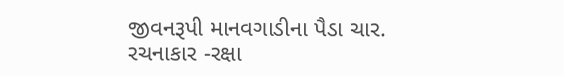જીવનરૂપી માનવગાડીના પૈડા ચાર.
રચનાકાર -રક્ષા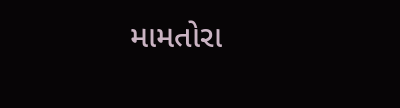મામતોરા